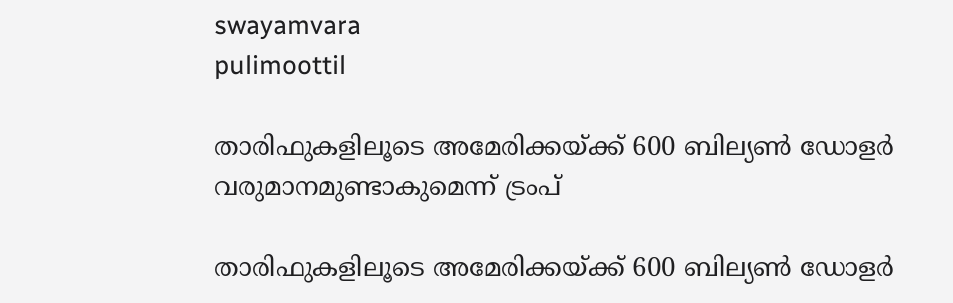swayamvara
pulimoottil

താരിഫുകളിലൂടെ അമേരിക്കയ്ക്ക് 600 ബില്യണ്‍ ഡോളര്‍ വരുമാനമുണ്ടാകുമെന്ന് ട്രംപ്

താരിഫുകളിലൂടെ അമേരിക്കയ്ക്ക് 600 ബില്യണ്‍ ഡോളര്‍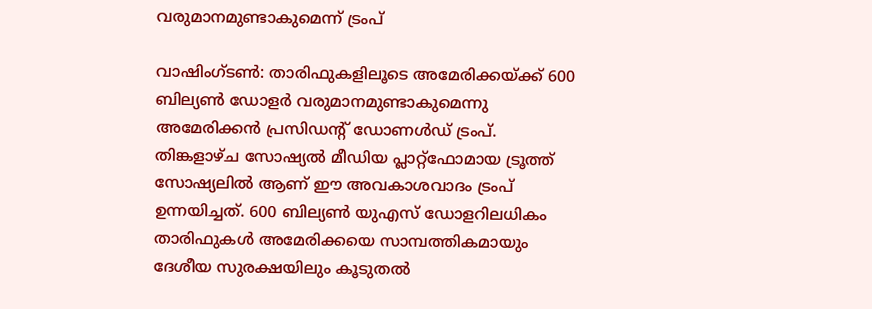വരുമാനമുണ്ടാകുമെന്ന് ട്രംപ്

വാഷിംഗ്ടണ്‍: താരിഫുകളിലൂടെ അമേരിക്കയ്ക്ക് 600 ബില്യണ്‍ ഡോളര്‍ വരുമാനമുണ്ടാകുമെന്നു അമേരിക്കന്‍ പ്രസിഡന്റ് ഡോണള്‍ഡ് ട്രംപ്.
തിങ്കളാഴ്ച സോഷ്യല്‍ മീഡിയ പ്ലാറ്റ്ഫോമായ ട്രൂത്ത് സോഷ്യലില്‍ ആണ് ഈ അവകാശവാദം ട്രംപ് ഉന്നയിച്ചത്. 600 ബില്യണ്‍ യുഎസ് ഡോളറിലധികം താരിഫുകള്‍ അമേരിക്കയെ സാമ്പത്തികമായും ദേശീയ സുരക്ഷയിലും കൂടുതല്‍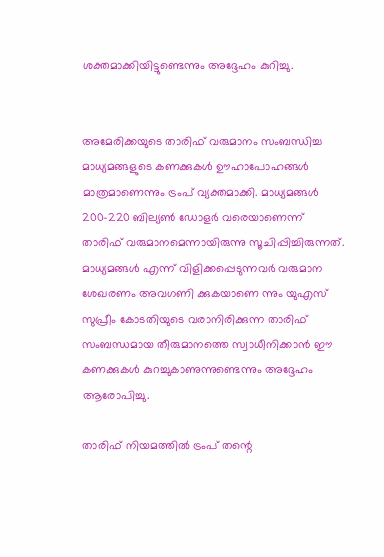ശക്തമാക്കിയിട്ടുണ്ടെന്നും അദ്ദേഹം കുറിച്ചു.


അമേരിക്കയുടെ താരിഫ് വരുമാനം സംബന്ധിച്ച മാധ്യമങ്ങളുടെ കണക്കുകള്‍ ഊഹാപോഹങ്ങള്‍ മാത്രമാണെന്നും ട്രംപ് വ്യക്തമാക്കി. മാധ്യമങ്ങള്‍ 200-220 ബില്യണ്‍ ഡോളര്‍ വരെയാണെന്ന് താരിഫ് വരുമാനമെന്നായിരുന്നു സൂചിപ്പിച്ചിരുന്നത്. മാധ്യമങ്ങള്‍ എന്ന് വിളിക്കപ്പെടുന്നവര്‍ വരുമാന ശേഖരണം അവഗണി ക്കുകയാണെ ന്നും യുഎസ് സുപ്രീം കോടതിയുടെ വരാനിരിക്കുന്ന താരിഫ് സംബന്ധമായ തീരുമാനത്തെ സ്വാധീനിക്കാന്‍ ഈ കണക്കുകള്‍ കുറച്ചുകാണുന്നുണ്ടെന്നും അദ്ദേഹം ആരോപിച്ചു.

താരിഫ് നിയമത്തില്‍ ട്രംപ് തന്റെ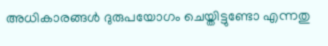അധികാരങ്ങള്‍ ദുരുപയോഗം ചെയ്തിട്ടുണ്ടോ എന്നതു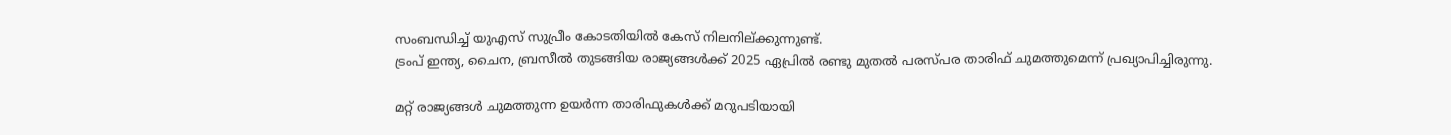സംബന്ധിച്ച് യുഎസ് സുപ്രീം കോടതിയില്‍ കേസ് നിലനില്ക്കുന്നുണ്ട്.
ട്രംപ് ഇന്ത്യ, ചൈന, ബ്രസീല്‍ തുടങ്ങിയ രാജ്യങ്ങള്‍ക്ക് 2025 ഏപ്രില്‍ രണ്ടു മുതല്‍ പരസ്പര താരിഫ് ചുമത്തുമെന്ന് പ്രഖ്യാപിച്ചിരുന്നു.

മറ്റ് രാജ്യങ്ങള്‍ ചുമത്തുന്ന ഉയര്‍ന്ന താരിഫുകള്‍ക്ക് മറുപടിയായി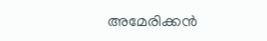അമേരിക്കന്‍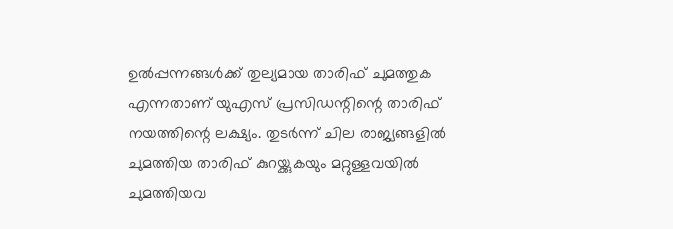ഉല്‍പ്പന്നങ്ങള്‍ക്ക് തുല്യമായ താരിഫ് ചുമത്തുക എന്നതാണ് യുഎസ് പ്രസിഡന്റിന്റെ താരിഫ് നയത്തിന്റെ ലക്ഷ്യം. തുടര്‍ന്ന് ചില രാജ്യങ്ങളില്‍ ചുമത്തിയ താരിഫ് കുറയ്ക്കുകയും മറ്റുള്ളവയില്‍ ചുമത്തിയവ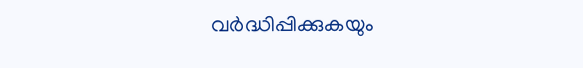വര്‍ദ്ധിപ്പിക്കുകയും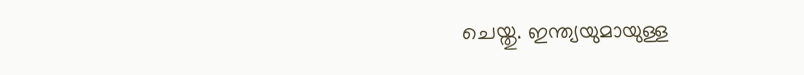ചെയ്തു. ഇന്ത്യയുമായുള്ള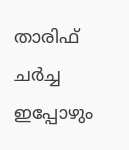താരിഫ് ചര്‍ച്ച ഇപ്പോഴും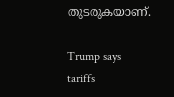തുടരുകയാണ്.

Trump says tariffs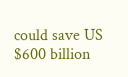could save US $600 billion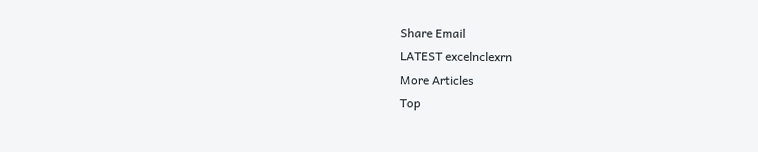Share Email
LATEST excelnclexrn
More Articles
Top